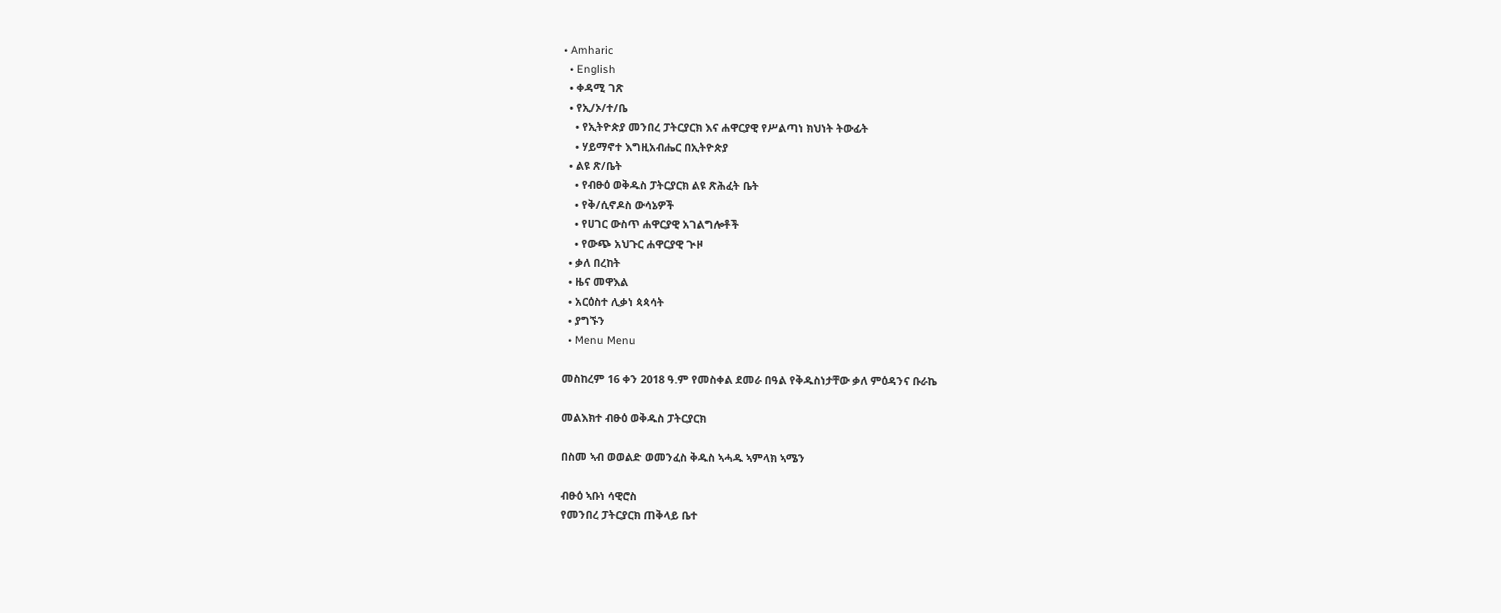• Amharic
  • English
  • ቀዳሚ ገጽ
  • የኢ/ኦ/ተ/ቤ
    • የኢትዮጵያ መንበረ ፓትርያርክ እና ሐዋርያዊ የሥልጣነ ክህነት ትውፊት
    • ሃይማኖተ እግዚአብሔር በኢትዮጵያ
  • ልዩ ጽ/ቤት
    • የብፁዕ ወቅዱስ ፓትርያርክ ልዩ ጽሕፈት ቤት
    • የቅ/ሲኖዶስ ውሳኔዎች
    • የሀገር ውስጥ ሐዋርያዊ አገልግሎቶች
    • የውጭ አህጉር ሐዋርያዊ ጒዞ
  • ቃለ በረከት
  • ዜና መዋእል
  • አርዕስተ ሊቃነ ጳጳሳት
  • ያግኙን
  • Menu Menu

መስከረም 16 ቀን 2018 ዓ.ም የመስቀል ደመራ በዓል የቅዱስነታቸው ቃለ ምዕዳንና ቡራኬ

መልእክተ ብፁዕ ወቅዱስ ፓትርያርክ

በስመ ኣብ ወወልድ ወመንፈስ ቅዱስ ኣሓዱ ኣምላክ ኣሜን

ብፁዕ ኣቡነ ሳዊሮስ
የመንበረ ፓትርያርክ ጠቅላይ ቤተ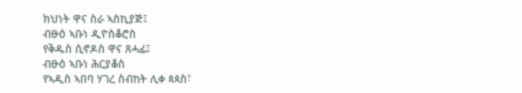ክህነት ዋና ስራ ኣስኪያጅ፤
ብፁዕ ኣቡነ ዲዮስቆሮስ
የቅዱስ ሲኖዶስ ዋና ጸሓፊ፤
ብፁዕ ኣቡነ ሕርያቆስ
የኣዲስ ኣበባ ሃገረ ስብከት ሊቀ ጳጳስ፣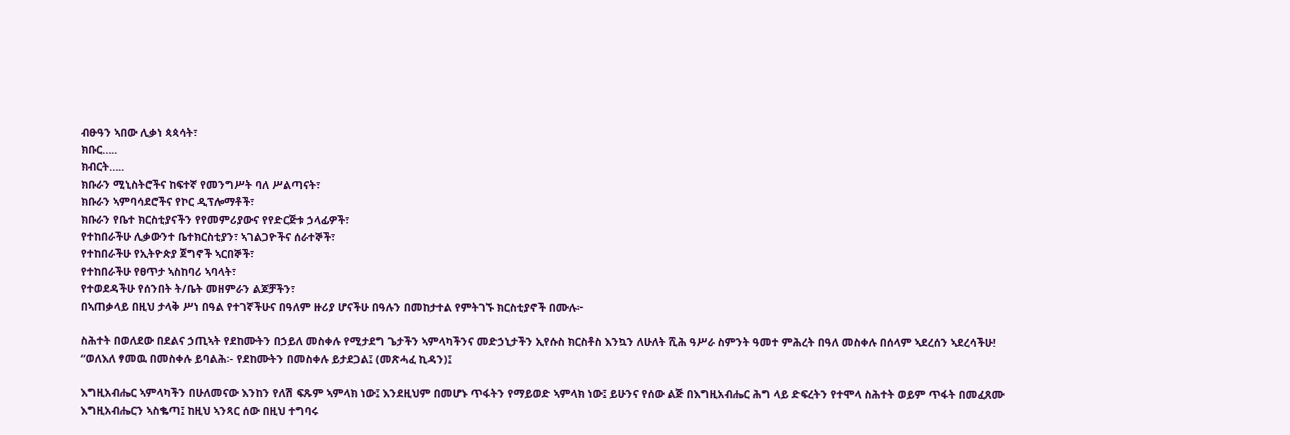ብፁዓን ኣበው ሊቃነ ጳጳሳት፣
ክቡር…..
ክብርት…..
ክቡራን ሚኒስትሮችና ከፍተኛ የመንግሥት ባለ ሥልጣናት፣
ክቡራን ኣምባሳደሮችና የኮር ዲፕሎማቶች፣
ክቡራን የቤተ ክርስቲያናችን የየመምሪያውና የየድርጅቱ ኃላፊዎች፣
የተከበራችሁ ሊቃውንተ ቤተክርስቲያን፣ ኣገልጋዮችና ሰራተኞች፣
የተከበራችሁ የኢትዮጵያ ጀግኖች ኣርበኞች፣
የተከበራችሁ የፀጥታ ኣስከባሪ ኣባላት፣
የተወደዳችሁ የሰንበት ት/ቤት መዘምራን ልጆቻችን፣
በኣጠቃላይ በዚህ ታላቅ ሥነ በዓል የተገኛችሁና በዓለም ዙሪያ ሆናችሁ በዓሉን በመከታተል የምትገኙ ክርስቲያኖች በሙሉ፦

ስሕተት በወለደው በደልና ኃጢኣት የደከሙትን በኃይለ መስቀሉ የሚታደግ ጌታችን ኣምላካችንና መድኃኒታችን ኢየሱስ ክርስቶስ እንኳን ለሁለት ሺሕ ዓሥራ ስምንት ዓመተ ምሕረት በዓለ መስቀሉ በሰላም ኣደረሰን ኣደረሳችሁ!
“ወለእለ ፃመዉ በመስቀሉ ይባልሕ፡- የደከሙትን በመስቀሉ ይታደጋል፤ (መጽሓፈ ኪዳን)፤

እግዚአብሔር ኣምላካችን በሁለመናው እንከን የለሽ ፍጹም ኣምላክ ነው፤ እንደዚህም በመሆኑ ጥፋትን የማይወድ ኣምላክ ነው፤ ይሁንና የሰው ልጅ በእግዚአብሔር ሕግ ላይ ድፍረትን የተሞላ ስሕተት ወይም ጥፋት በመፈጸሙ እግዚአብሔርን ኣስቈጣ፤ ከዚህ ኣንጻር ሰው በዚህ ተግባሩ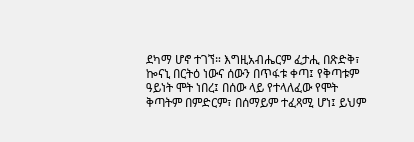ደካማ ሆኖ ተገኘ። እግዚአብሔርም ፈታሒ በጽድቅ፣ ኰናኒ በርትዕ ነውና ሰውን በጥፋቱ ቀጣ፤ የቅጣቱም ዓይነት ሞት ነበረ፤ በሰው ላይ የተላለፈው የሞት ቅጣትም በምድርም፣ በሰማይም ተፈጻሚ ሆነ፤ ይህም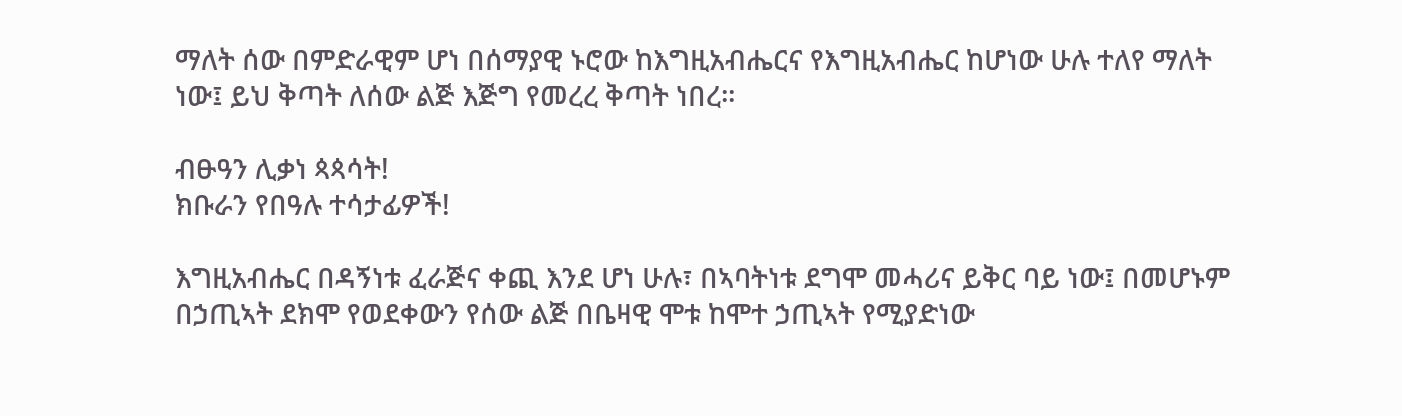ማለት ሰው በምድራዊም ሆነ በሰማያዊ ኑሮው ከእግዚአብሔርና የእግዚአብሔር ከሆነው ሁሉ ተለየ ማለት ነው፤ ይህ ቅጣት ለሰው ልጅ እጅግ የመረረ ቅጣት ነበረ።

ብፁዓን ሊቃነ ጳጳሳት!
ክቡራን የበዓሉ ተሳታፊዎች!

እግዚአብሔር በዳኝነቱ ፈራጅና ቀጪ እንደ ሆነ ሁሉ፣ በኣባትነቱ ደግሞ መሓሪና ይቅር ባይ ነው፤ በመሆኑም በኃጢኣት ደክሞ የወደቀውን የሰው ልጅ በቤዛዊ ሞቱ ከሞተ ኃጢኣት የሚያድነው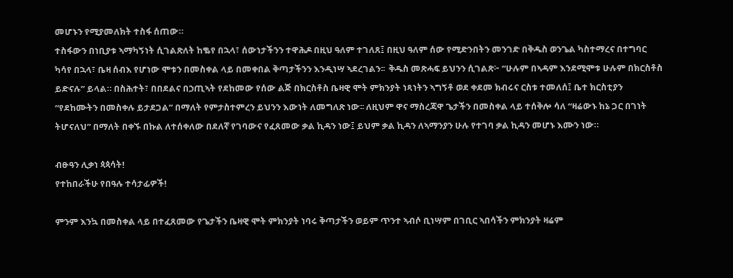መሆኑን የሚያመለክት ተስፋ ሰጠው።
ተስፋውን በነቢያቱ ኣማካኝነት ሲገልጽለት ከቈየ በኋላ፣ ሰውነታችንን ተዋሕዶ በዚህ ዓለም ተገለጸ፤ በዚህ ዓለም ሰው የሚድንበትን መንገድ በቅዱስ ወንጌል ካስተማረና በተግባር ካሳየ በኋላ፣ ቤዛ ሰብእ የሆነው ሞቱን በመስቀል ላይ በመቀበል ቅጣታችንን እንዲነሣ ኣደረገልን፡፡  ቅዱስ መጽሓፍ ይህንን ሲገልጽ፦ “ሁሉም በኣዳም እንደሚሞቱ ሁሉም በክርስቶስ ይድናሉ” ይላል። በስሕተት፣ በበደልና በኃጢኣት የደከመው የሰው ልጅ በክርስቶስ ቤዛዊ ሞት ምክንያት ነጻነትን ኣግኝቶ ወደ ቀደመ ክብሩና ርስቱ ተመለሰ፤ ቤተ ክርስቲያን “የደከሙትን በመስቀሉ ይታደጋል” በማለት የምታስተምረን ይህንን እውነት ለመግለጽ ነው፡፡ ለዚህም ዋና ማስረጃዋ ጌታችን በመስቀል ላይ ተሰቅሎ ሳለ “ዛሬውኑ ከኔ ጋር በገነት ትሆናለህ” በማለት በቀኙ በኩል ለተሰቀለው በደለኛ የገባውና የፈጸመው ቃል ኪዳን ነው፤ ይህም ቃል ኪዳን ለኣማንያን ሁሉ የተገባ ቃል ኪዳን መሆኑ እሙን ነው።

ብፁዓን ሊቃነ ጳጳሳት!
የተከበራችሁ የበዓሉ ተሳታፊዎች!

ምንም እንኳ በመስቀል ላይ በተፈጸመው የጌታችን ቤዛዊ ሞት ምክንያት ነባሩ ቅጣታችን ወይም ጥንተ ኣብሶ ቢነሣም በገቢር ኣበሳችን ምክንያት ዛሬም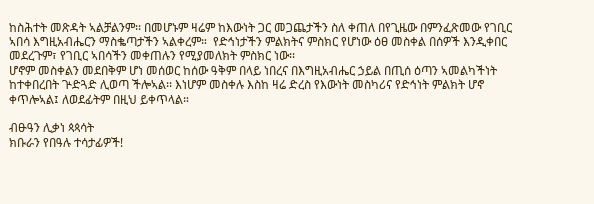ከስሕተት መጽዳት ኣልቻልንም፡፡ በመሆኑም ዛሬም ከእውነት ጋር መጋጨታችን ስለ ቀጠለ በየጊዜው በምንፈጽመው የገቢር ኣበሳ እግዚአብሔርን ማስቈጣታችን ኣልቀረም።  የድኅነታችን ምልክትና ምስክር የሆነው ዕፀ መስቀል በሰዎች እንዲቀበር መደረጉም፣ የገቢር ኣበሳችን መቀጠሉን የሚያመለክት ምስክር ነው፡፡
ሆኖም መስቀልን መደበቅም ሆነ መሰወር ከሰው ዓቅም በላይ ነበረና በእግዚአብሔር ኃይል በጢሰ ዕጣን ኣመልካችነት ከተቀበረበት ጕድጓድ ሊወጣ ችሎኣል፡፡ እነሆም መስቀሉ እስከ ዛሬ ድረስ የእውነት መስካሪና የድኅነት ምልክት ሆኖ ቀጥሎኣል፤ ለወደፊትም በዚህ ይቀጥላል።

ብፁዓን ሊቃነ ጳጳሳት
ክቡራን የበዓሉ ተሳታፊዎች!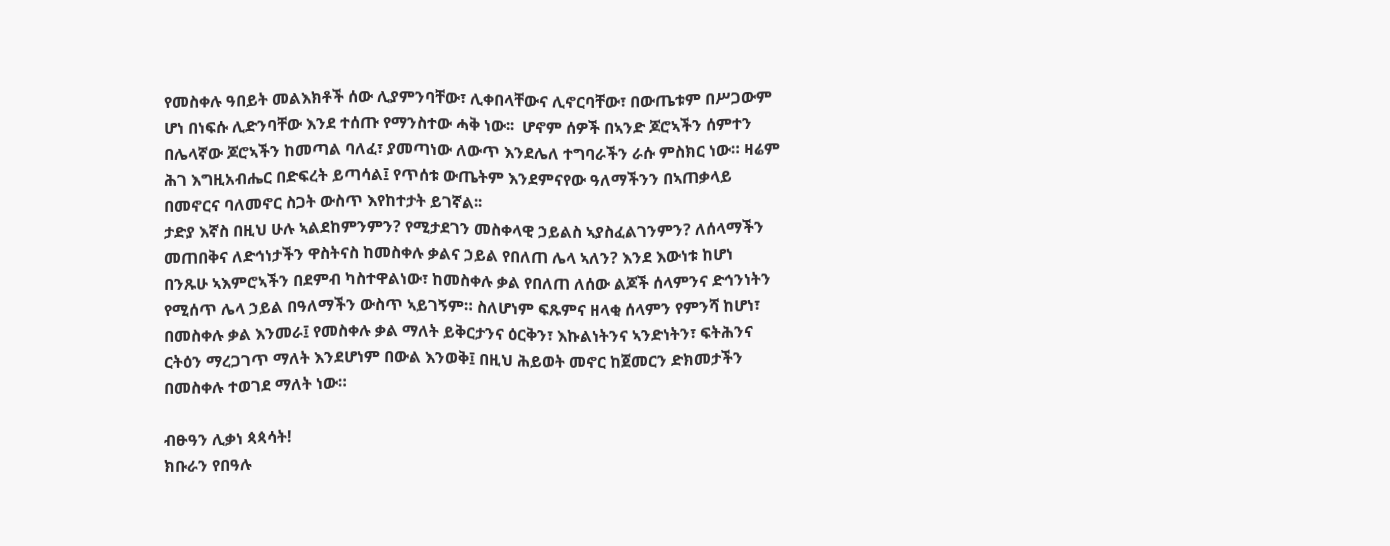የመስቀሉ ዓበይት መልእክቶች ሰው ሊያምንባቸው፣ ሊቀበላቸውና ሊኖርባቸው፣ በውጤቱም በሥጋውም ሆነ በነፍሱ ሊድንባቸው እንደ ተሰጡ የማንስተው ሓቅ ነው፡፡  ሆኖም ሰዎች በኣንድ ጆሮኣችን ሰምተን በሌላኛው ጆሮኣችን ከመጣል ባለፈ፣ ያመጣነው ለውጥ እንደሌለ ተግባራችን ራሱ ምስክር ነው። ዛሬም ሕገ እግዚአብሔር በድፍረት ይጣሳል፤ የጥሰቱ ውጤትም እንደምናየው ዓለማችንን በኣጠቃላይ በመኖርና ባለመኖር ስጋት ውስጥ እየከተታት ይገኛል፡፡
ታድያ እኛስ በዚህ ሁሉ ኣልደከምንምን? የሚታደገን መስቀላዊ ኃይልስ ኣያስፈልገንምን? ለሰላማችን መጠበቅና ለድኅነታችን ዋስትናስ ከመስቀሉ ቃልና ኃይል የበለጠ ሌላ ኣለን? እንደ እውነቱ ከሆነ በንጹሁ ኣእምሮኣችን በደምብ ካስተዋልነው፣ ከመስቀሉ ቃል የበለጠ ለሰው ልጆች ሰላምንና ድኅንነትን የሚሰጥ ሌላ ኃይል በዓለማችን ውስጥ ኣይገኝም። ስለሆነም ፍጹምና ዘላቂ ሰላምን የምንሻ ከሆነ፣ በመስቀሉ ቃል እንመራ፤ የመስቀሉ ቃል ማለት ይቅርታንና ዕርቅን፣ እኩልነትንና ኣንድነትን፣ ፍትሕንና ርትዕን ማረጋገጥ ማለት እንደሆነም በውል እንወቅ፤ በዚህ ሕይወት መኖር ከጀመርን ድክመታችን በመስቀሉ ተወገደ ማለት ነው።

ብፁዓን ሊቃነ ጳጳሳት!
ክቡራን የበዓሉ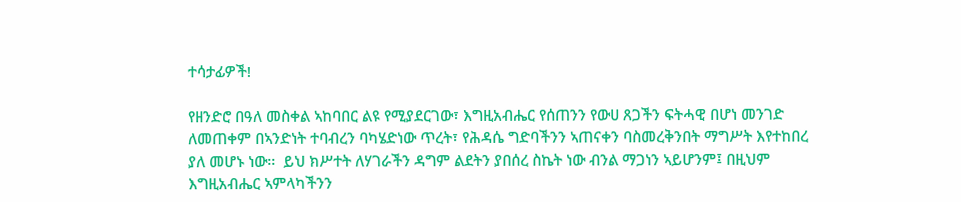ተሳታፊዎች!

የዘንድሮ በዓለ መስቀል ኣከባበር ልዩ የሚያደርገው፣ እግዚአብሔር የሰጠንን የውሀ ጸጋችን ፍትሓዊ በሆነ መንገድ ለመጠቀም በኣንድነት ተባብረን ባካሄድነው ጥረት፣ የሕዳሴ ግድባችንን ኣጠናቀን ባስመረቅንበት ማግሥት እየተከበረ ያለ መሆኑ ነው፡፡  ይህ ክሥተት ለሃገራችን ዳግም ልደትን ያበሰረ ስኬት ነው ብንል ማጋነን ኣይሆንም፤ በዚህም እግዚአብሔር ኣምላካችንን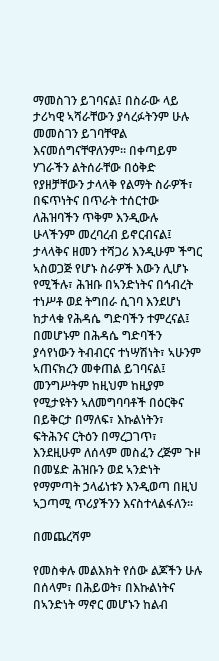ማመስገን ይገባናል፤ በስራው ላይ ታሪካዊ ኣሻራቸውን ያሳረፉትንም ሁሉ መመስገን ይገባቸዋል እናመሰግናቸዋለንም። በቀጣይም ሃገራችን ልትሰራቸው በዕቅድ የያዘቻቸውን ታላላቅ የልማት ስራዎች፣ በፍጥነትና በጥራት ተሰርተው ለሕዝባችን ጥቅም እንዲውሉ ሁላችንም መረባረብ ይኖርብናል፤ ታላላቅና ዘመን ተሻጋሪ እንዲሁም ችግር ኣስወጋጅ የሆኑ ስራዎች እውን ሊሆኑ የሚችሉ፣ ሕዝቡ በኣንድነትና በኅብረት ተነሥቶ ወደ ትግበራ ሲገባ እንደሆነ ከታላቁ የሕዳሴ ግድባችን ተምረናል፤ በመሆኑም በሕዳሴ ግድባችን ያሳየነውን ትብብርና ተነሣሽነት፣ ኣሁንም ኣጠናክረን መቀጠል ይገባናል፤ መንግሥትም ከዚህም ከዚያም የሚታዩትን ኣለመግባባቶች በዕርቅና በይቅርታ በማለፍ፣ እኩልነትን፣ ፍትሕንና ርትዕን በማረጋገጥ፣ እንደዚሁም ለሰላም መስፈን ረጅም ጉዞ በመሄድ ሕዝቡን ወደ ኣንድነት የማምጣት ኃላፊነቱን እንዲወጣ በዚህ ኣጋጣሚ ጥሪያችንን እናስተላልፋለን።

በመጨረሻም

የመስቀሉ መልእክት የሰው ልጆችን ሁሉ በሰላም፣ በሕይወት፣ በእኩልነትና በኣንድነት ማኖር መሆኑን ከልብ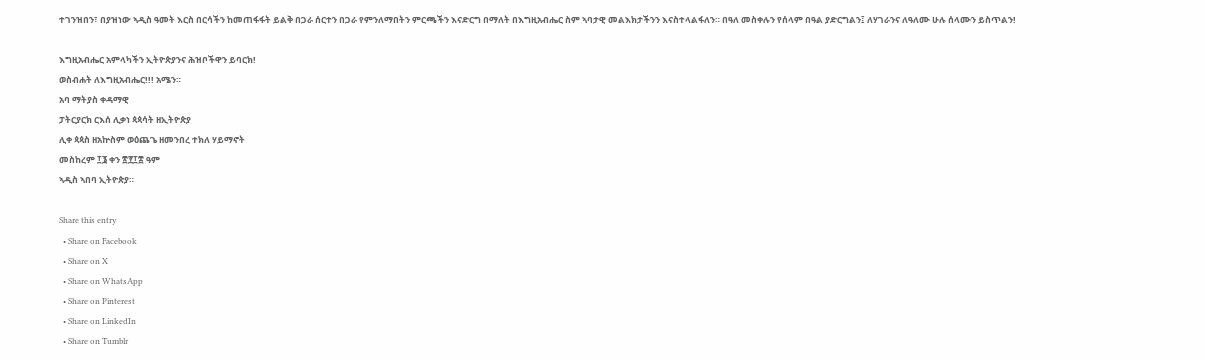ተገንዝበን፣ በያዝነው ኣዲስ ዓመት እርስ በርሳችን ከመጠፋፋት ይልቅ በጋራ ሰርተን በጋራ የምንለማበትን ምርጫችን እናድርግ በማለት በእግዚአብሔር ስም ኣባታዊ መልእክታችንን እናስተላልፋለን። በዓለ መስቀሉን የሰላም በዓል ያድርግልን፤ ለሃገራንና ለዓለሙ ሁሉ ሰላሙን ይስጥልን!

እግዚአብሔር አምላካችን ኢትዮጵያንና ሕዝቦችዋን ይባርክ!
ወስብሐት ለእግዚአብሔር!!! አሜን።
አባ ማትያስ ቀዳማዊ
ፓትርያርክ ርእሰ ሊቃነ ጳጳሳት ዘኢትዮጵያ
ሊቀ ጳጳስ ዘአኵስም ወዕጨጌ ዘመንበረ ተክለ ሃይማኖት
መስከረም ፲፮ ቀን ፳፻፲፰ ዓም
ኣዲስ ኣበባ ኢትዮጵያ።

Share this entry
  • Share on Facebook
  • Share on X
  • Share on WhatsApp
  • Share on Pinterest
  • Share on LinkedIn
  • Share on Tumblr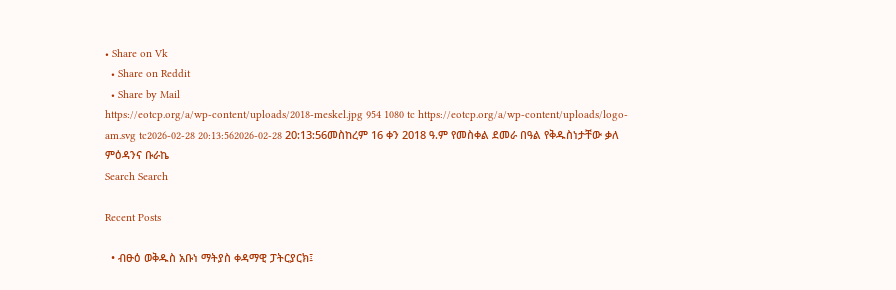• Share on Vk
  • Share on Reddit
  • Share by Mail
https://eotcp.org/a/wp-content/uploads/2018-meskel.jpg 954 1080 tc https://eotcp.org/a/wp-content/uploads/logo-am.svg tc2026-02-28 20:13:562026-02-28 20:13:56መስከረም 16 ቀን 2018 ዓ.ም የመስቀል ደመራ በዓል የቅዱስነታቸው ቃለ ምዕዳንና ቡራኬ
Search Search

Recent Posts

  • ብፁዕ ወቅዱስ አቡነ ማትያስ ቀዳማዊ ፓትርያርክ፤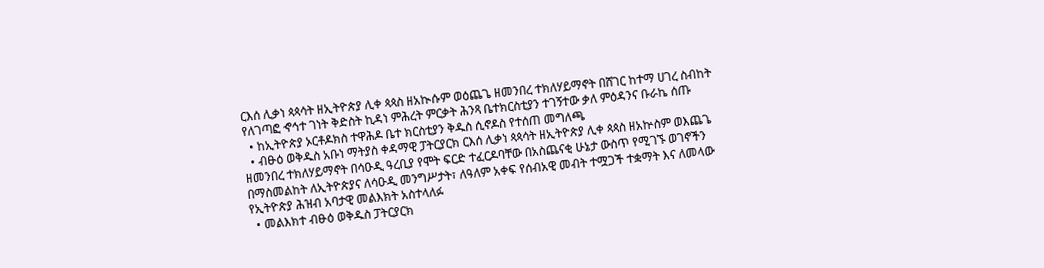ርእሰ ሊቃነ ጳጳሳት ዘኢትዮጵያ ሊቀ ጳጳስ ዘአኲሱም ወዕጨጌ ዘመንበረ ተክለሃይማኖት በሸገር ከተማ ሀገረ ስብከት የለገጣፎ ኆኅተ ገነት ቅድስት ኪዳነ ምሕረት ምርቃት ሕንጻ ቤተክርስቲያን ተገኝተው ቃለ ምዕዳንና ቡራኬ ሰጡ
  • ከኢትዮጵያ ኦርቶዶክስ ተዋሕዶ ቤተ ክርስቲያን ቅዱስ ሲኖዶስ የተሰጠ መግለጫ
  • ብፁዕ ወቅዱስ አቡነ ማትያስ ቀዳማዊ ፓትርያርክ ርእሰ ሊቃነ ጳጳሳት ዘኢትዮጵያ ሊቀ ጳጳስ ዘአኵስም ወእጨጌ ዘመንበረ ተክለሃይማኖት በሳዑዲ ዓረቢያ የሞት ፍርድ ተፈርዶባቸው በአስጨናቂ ሁኔታ ውስጥ የሚገኙ ወገኖችን በማስመልከት ለኢትዮጵያና ለሳዑዲ መንግሥታት፣ ለዓለም አቀፍ የሰብአዊ መብት ተሟጋች ተቋማት እና ለመላው የኢትዮጵያ ሕዝብ አባታዊ መልእክት አስተላለፉ
  • መልእክተ ብፁዕ ወቅዱስ ፓትርያርክ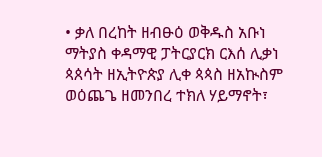• ቃለ በረከት ዘብፁዕ ወቅዱስ አቡነ ማትያስ ቀዳማዊ ፓትርያርክ ርእሰ ሊቃነ ጳጰሳት ዘኢትዮጵያ ሊቀ ጳጳስ ዘአኲስም ወዕጨጌ ዘመንበረ ተክለ ሃይማኖት፣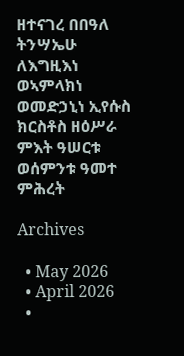ዘተናገረ በበዓለ ትንሣኤሁ ለእግዚእነ ወኣምላክነ ወመድኃኒነ ኢየሱስ ክርስቶስ ዘዕሥራ ምእት ዓሠርቱ ወሰምንቱ ዓመተ ምሕረት

Archives

  • May 2026
  • April 2026
  •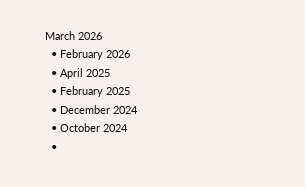March 2026
  • February 2026
  • April 2025
  • February 2025
  • December 2024
  • October 2024
  •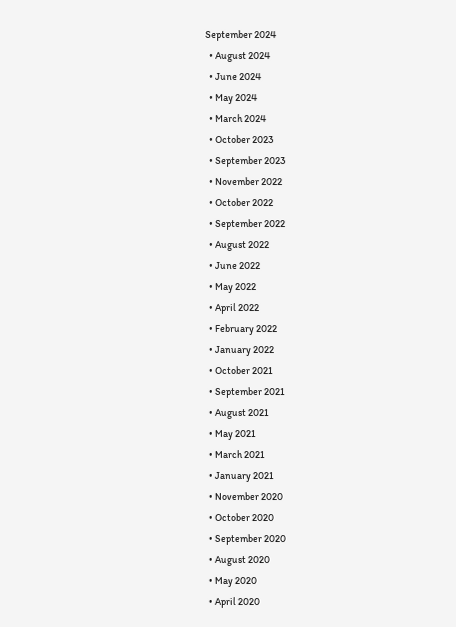September 2024
  • August 2024
  • June 2024
  • May 2024
  • March 2024
  • October 2023
  • September 2023
  • November 2022
  • October 2022
  • September 2022
  • August 2022
  • June 2022
  • May 2022
  • April 2022
  • February 2022
  • January 2022
  • October 2021
  • September 2021
  • August 2021
  • May 2021
  • March 2021
  • January 2021
  • November 2020
  • October 2020
  • September 2020
  • August 2020
  • May 2020
  • April 2020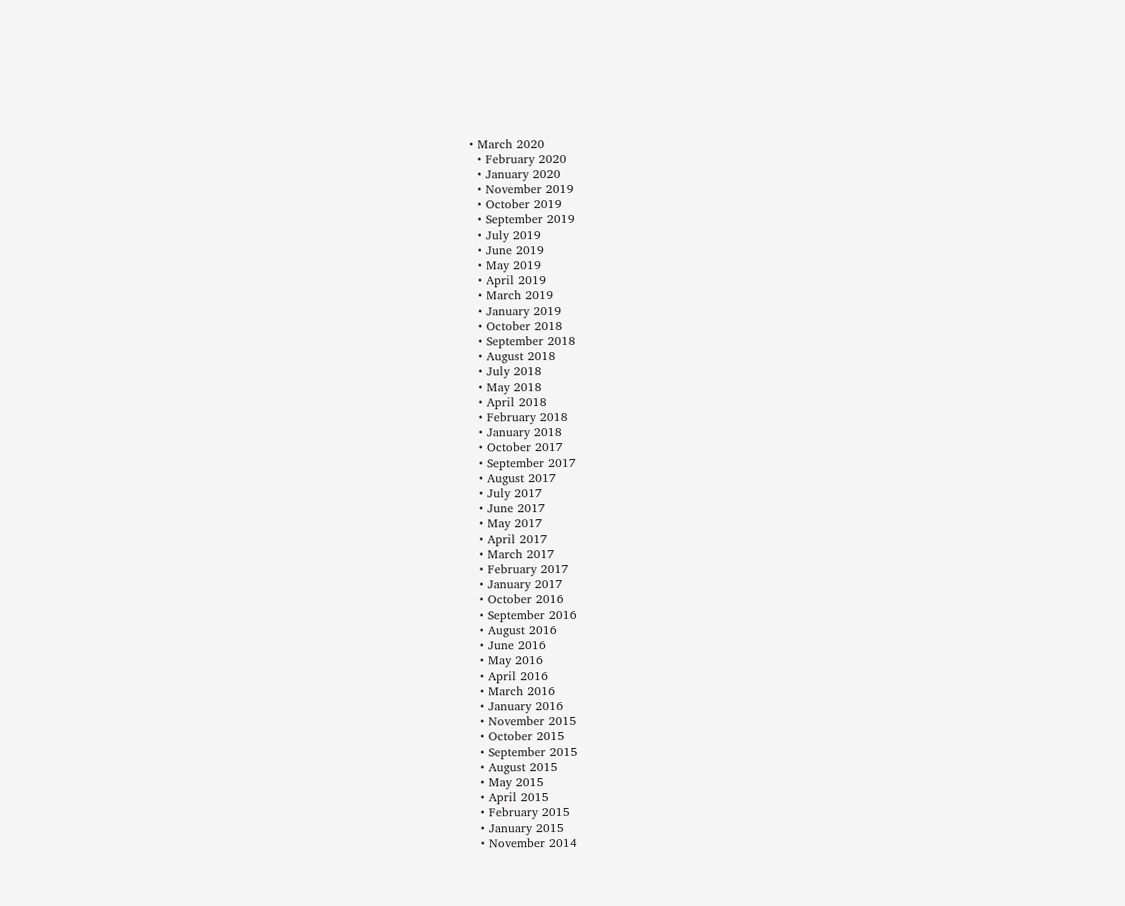• March 2020
  • February 2020
  • January 2020
  • November 2019
  • October 2019
  • September 2019
  • July 2019
  • June 2019
  • May 2019
  • April 2019
  • March 2019
  • January 2019
  • October 2018
  • September 2018
  • August 2018
  • July 2018
  • May 2018
  • April 2018
  • February 2018
  • January 2018
  • October 2017
  • September 2017
  • August 2017
  • July 2017
  • June 2017
  • May 2017
  • April 2017
  • March 2017
  • February 2017
  • January 2017
  • October 2016
  • September 2016
  • August 2016
  • June 2016
  • May 2016
  • April 2016
  • March 2016
  • January 2016
  • November 2015
  • October 2015
  • September 2015
  • August 2015
  • May 2015
  • April 2015
  • February 2015
  • January 2015
  • November 2014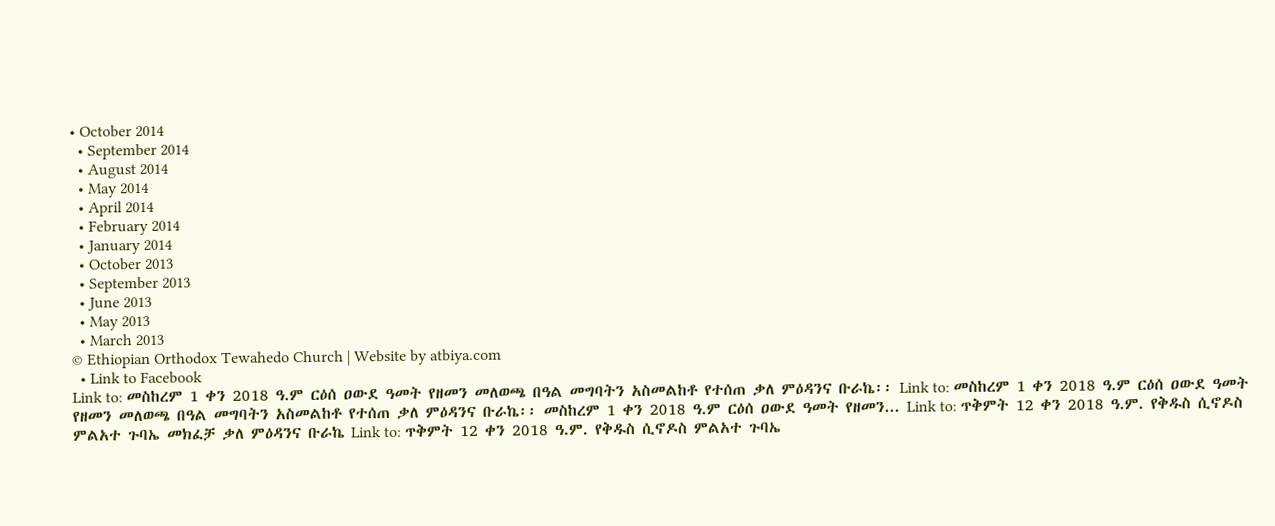• October 2014
  • September 2014
  • August 2014
  • May 2014
  • April 2014
  • February 2014
  • January 2014
  • October 2013
  • September 2013
  • June 2013
  • May 2013
  • March 2013
© Ethiopian Orthodox Tewahedo Church | Website by atbiya.com
  • Link to Facebook
Link to: መስከረም 1 ቀን 2018 ዓ.ም ርዕሰ ዐውደ ዓመት የዘመን መለወጫ በዓል መግባትን አስመልከቶ የተሰጠ ቃለ ምዕዳንና ቡራኬ፡፡ Link to: መስከረም 1 ቀን 2018 ዓ.ም ርዕሰ ዐውደ ዓመት የዘመን መለወጫ በዓል መግባትን አስመልከቶ የተሰጠ ቃለ ምዕዳንና ቡራኬ፡፡ መስከረም 1 ቀን 2018 ዓ.ም ርዕሰ ዐውደ ዓመት የዘመን... Link to: ጥቅምት 12 ቀን 2018 ዓ.ም. የቅዱስ ሲኖዶስ ምልአተ ጉባኤ መክፈቻ ቃለ ምዕዳንና ቡራኬ Link to: ጥቅምት 12 ቀን 2018 ዓ.ም. የቅዱስ ሲኖዶስ ምልአተ ጉባኤ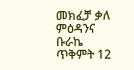መክፈቻ ቃለ ምዕዳንና ቡራኬ ጥቅምት 12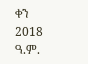ቀን 2018 ዓ.ም.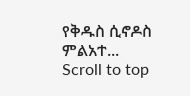የቅዱስ ሲኖዶስ ምልአተ...
Scroll to top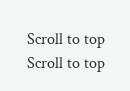Scroll to top Scroll to top